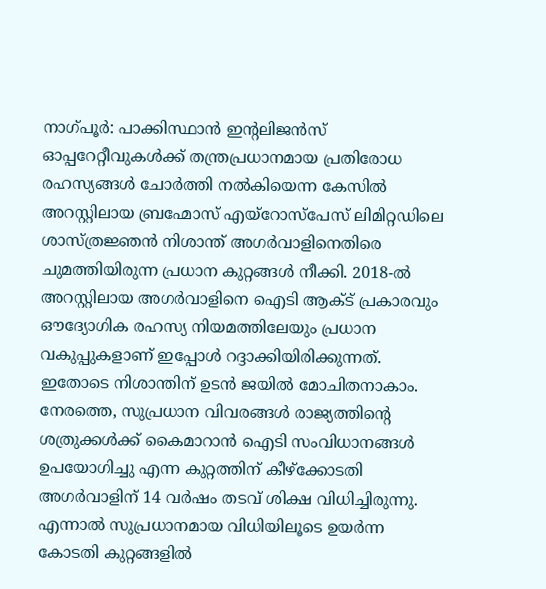നാഗ്പൂർ: പാക്കിസ്ഥാൻ ഇന്റലിജൻസ് ഓപ്പറേറ്റീവുകൾക്ക് തന്ത്രപ്രധാനമായ പ്രതിരോധ രഹസ്യങ്ങൾ ചോർത്തി നൽകിയെന്ന കേസിൽ അറസ്റ്റിലായ ബ്രഹ്മോസ് എയ്റോസ്പേസ് ലിമിറ്റഡിലെ ശാസ്ത്രജ്ഞൻ നിശാന്ത് അഗർവാളിനെതിരെ ചുമത്തിയിരുന്ന പ്രധാന കുറ്റങ്ങൾ നീക്കി. 2018-ൽ അറസ്റ്റിലായ അഗർവാളിനെ ഐടി ആക്ട് പ്രകാരവും ഔദ്യോഗിക രഹസ്യ നിയമത്തിലേയും പ്രധാന വകുപ്പുകളാണ് ഇപ്പോൾ റദ്ദാക്കിയിരിക്കുന്നത്. ഇതോടെ നിശാന്തിന് ഉടൻ ജയിൽ മോചിതനാകാം. നേരത്തെ, സുപ്രധാന വിവരങ്ങൾ രാജ്യത്തിന്റെ ശത്രുക്കൾക്ക് കൈമാറാൻ ഐടി സംവിധാനങ്ങൾ ഉപയോഗിച്ചു എന്ന കുറ്റത്തിന് കീഴ്ക്കോടതി അഗർവാളിന് 14 വർഷം തടവ് ശിക്ഷ വിധിച്ചിരുന്നു. എന്നാൽ സുപ്രധാനമായ വിധിയിലൂടെ ഉയർന്ന കോടതി കുറ്റങ്ങളിൽ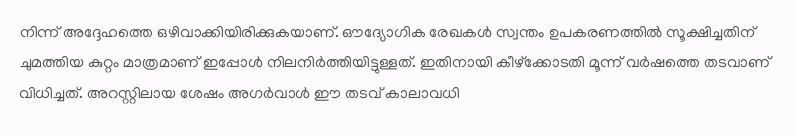നിന്ന് അദ്ദേഹത്തെ ഒഴിവാക്കിയിരിക്കുകയാണ്. ഔദ്യോഗിക രേഖകൾ സ്വന്തം ഉപകരണത്തിൽ സൂക്ഷിച്ചതിന് ചുമത്തിയ കുറ്റം മാത്രമാണ് ഇപ്പോൾ നിലനിർത്തിയിട്ടുള്ളത്. ഇതിനായി കീഴ്ക്കോടതി മൂന്ന് വർഷത്തെ തടവാണ് വിധിച്ചത്. അറസ്റ്റിലായ ശേഷം അഗർവാൾ ഈ തടവ് കാലാവധി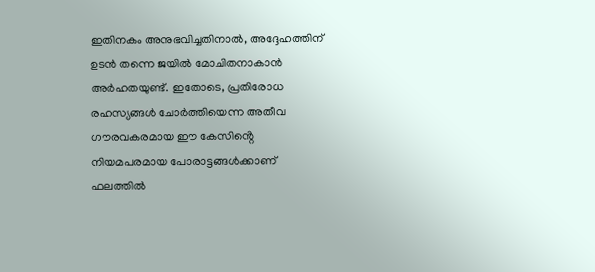ഇതിനകം അനുഭവിച്ചതിനാൽ, അദ്ദേഹത്തിന് ഉടൻ തന്നെ ജയിൽ മോചിതനാകാൻ അർഹതയുണ്ട്. ഇതോടെ, പ്രതിരോധ രഹസ്യങ്ങൾ ചോർത്തിയെന്ന അതീവ ഗൗരവകരമായ ഈ കേസിൻ്റെ നിയമപരമായ പോരാട്ടങ്ങൾക്കാണ് ഫലത്തിൽ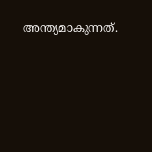അന്ത്യമാകുന്നത്.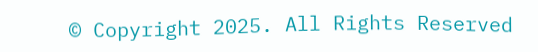© Copyright 2025. All Rights Reserved